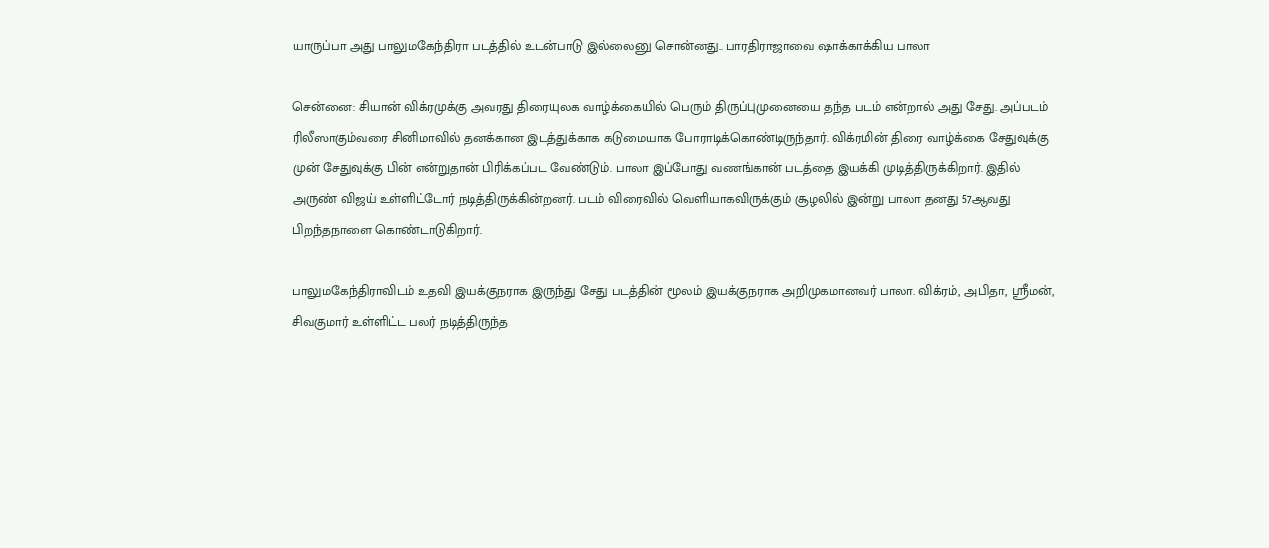யாருப்பா அது பாலுமகேந்திரா படத்தில் உடன்பாடு இல்லைனு சொன்னது.. பாரதிராஜாவை ஷாக்காக்கிய பாலா

சென்னை: சியான் விக்ரமுக்கு அவரது திரையுலக வாழ்க்கையில் பெரும் திருப்புமுனையை தந்த படம் என்றால் அது சேது. அப்படம் ரிலீஸாகும்வரை சினிமாவில் தனக்கான இடத்துக்காக கடுமையாக போராடிக்கொண்டிருந்தார். விக்ரமின் திரை வாழ்க்கை சேதுவுக்கு முன் சேதுவுக்கு பின் என்றுதான் பிரிக்கப்பட வேண்டும். பாலா இப்போது வணங்கான் படத்தை இயக்கி முடித்திருக்கிறார். இதில் அருண் விஜய் உள்ளிட்டோர் நடித்திருக்கின்றனர். படம் விரைவில் வெளியாகவிருக்கும் சூழலில் இன்று பாலா தனது 57ஆவது பிறந்தநாளை கொண்டாடுகிறார்.

பாலுமகேந்திராவிடம் உதவி இயக்குநராக இருந்து சேது படத்தின் மூலம் இயக்குநராக அறிமுகமானவர் பாலா. விக்ரம், அபிதா, ஸ்ரீமன், சிவகுமார் உள்ளிட்ட பலர் நடித்திருந்த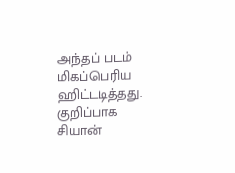அந்தப் படம் மிகப்பெரிய ஹிட்டடித்தது. குறிப்பாக சியான்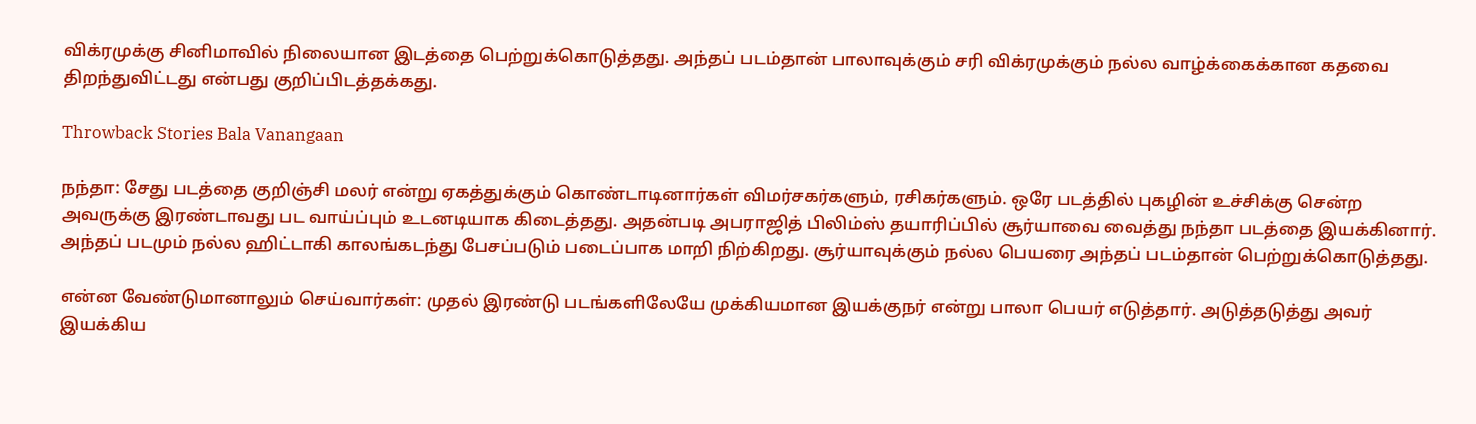விக்ரமுக்கு சினிமாவில் நிலையான இடத்தை பெற்றுக்கொடுத்தது. அந்தப் படம்தான் பாலாவுக்கும் சரி விக்ரமுக்கும் நல்ல வாழ்க்கைக்கான கதவை திறந்துவிட்டது என்பது குறிப்பிடத்தக்கது.

Throwback Stories Bala Vanangaan

நந்தா: சேது படத்தை குறிஞ்சி மலர் என்று ஏகத்துக்கும் கொண்டாடினார்கள் விமர்சகர்களும், ரசிகர்களும். ஒரே படத்தில் புகழின் உச்சிக்கு சென்ற அவருக்கு இரண்டாவது பட வாய்ப்பும் உடனடியாக கிடைத்தது. அதன்படி அபராஜித் பிலிம்ஸ் தயாரிப்பில் சூர்யாவை வைத்து நந்தா படத்தை இயக்கினார். அந்தப் படமும் நல்ல ஹிட்டாகி காலங்கடந்து பேசப்படும் படைப்பாக மாறி நிற்கிறது. சூர்யாவுக்கும் நல்ல பெயரை அந்தப் படம்தான் பெற்றுக்கொடுத்தது.

என்ன வேண்டுமானாலும் செய்வார்கள்: முதல் இரண்டு படங்களிலேயே முக்கியமான இயக்குநர் என்று பாலா பெயர் எடுத்தார். அடுத்தடுத்து அவர் இயக்கிய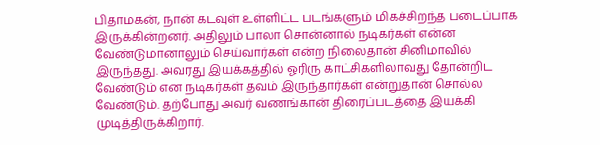பிதாமகன், நான் கடவுள் உள்ளிட்ட படங்களும் மிகச்சிறந்த படைப்பாக இருக்கின்றனர். அதிலும் பாலா சொன்னால் நடிகர்கள் என்ன வேண்டுமானாலும் செய்வார்கள் என்ற நிலைதான் சினிமாவில் இருந்தது. அவரது இயக்கத்தில் ஓரிரு காட்சிகளிலாவது தோன்றிட வேண்டும் என நடிகர்கள் தவம் இருந்தார்கள் என்றுதான் சொல்ல வேண்டும். தற்போது அவர் வணங்கான் திரைப்படத்தை இயக்கி முடித்திருக்கிறார்.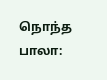நொந்த பாலா: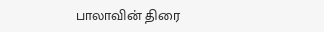பாலாவின் திரை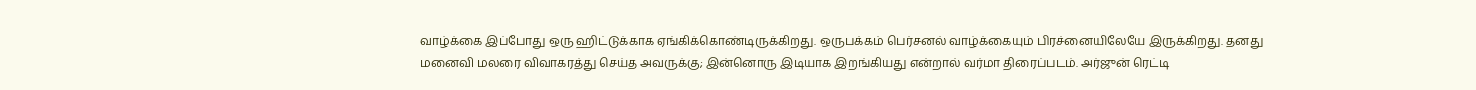வாழ்க்கை இப்போது ஒரு ஹிட்டுக்காக ஏங்கிக்கொண்டிருக்கிறது. ஒருபக்கம் பெர்சனல் வாழ்க்கையும் பிரச்னையிலேயே இருக்கிறது. தனது மனைவி மலரை விவாகரத்து செய்த அவருக்கு; இன்னொரு இடியாக இறங்கியது என்றால் வர்மா திரைப்படம். அர்ஜுன் ரெட்டி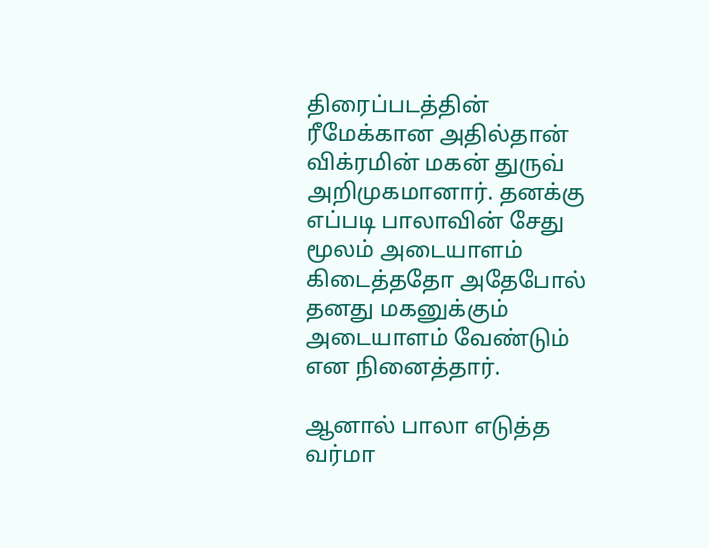திரைப்படத்தின் ரீமேக்கான அதில்தான் விக்ரமின் மகன் துருவ் அறிமுகமானார். தனக்கு எப்படி பாலாவின் சேது மூலம் அடையாளம் கிடைத்ததோ அதேபோல் தனது மகனுக்கும் அடையாளம் வேண்டும் என நினைத்தார்.

ஆனால் பாலா எடுத்த வர்மா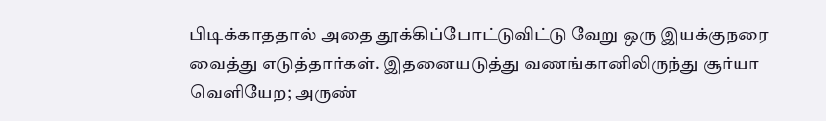பிடிக்காததால் அதை தூக்கிப்போட்டுவிட்டு வேறு ஒரு இயக்குநரை வைத்து எடுத்தார்கள். இதனையடுத்து வணங்கானிலிருந்து சூர்யா வெளியேற; அருண்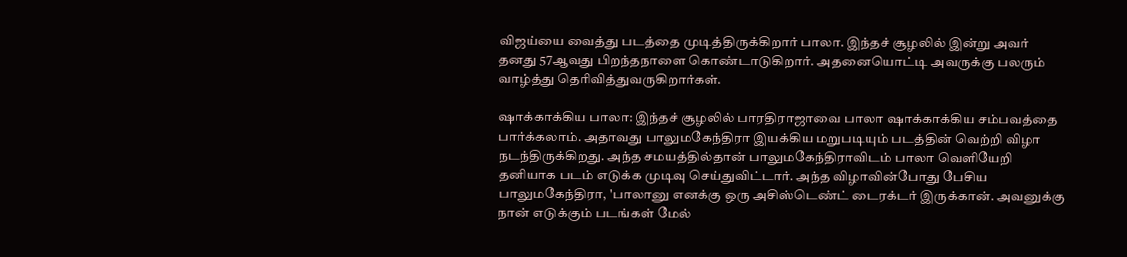விஜய்யை வைத்து படத்தை முடித்திருக்கிறார் பாலா. இந்தச் சூழலில் இன்று அவர் தனது 57ஆவது பிறந்தநாளை கொண்டாடுகிறார். அதனையொட்டி அவருக்கு பலரும் வாழ்த்து தெரிவித்துவருகிறார்கள்.

ஷாக்காக்கிய பாலா: இந்தச் சூழலில் பாரதிராஜாவை பாலா ஷாக்காக்கிய சம்பவத்தை பார்க்கலாம். அதாவது பாலுமகேந்திரா இயக்கிய மறுபடியும் படத்தின் வெற்றி விழா நடந்திருக்கிறது. அந்த சமயத்தில்தான் பாலுமகேந்திராவிடம் பாலா வெளியேறி தனியாக படம் எடுக்க முடிவு செய்துவிட்டார். அந்த விழாவின்போது பேசிய பாலுமகேந்திரா, 'பாலானு எனக்கு ஒரு அசிஸ்டெண்ட் டைரக்டர் இருக்கான். அவனுக்கு நான் எடுக்கும் படங்கள் மேல்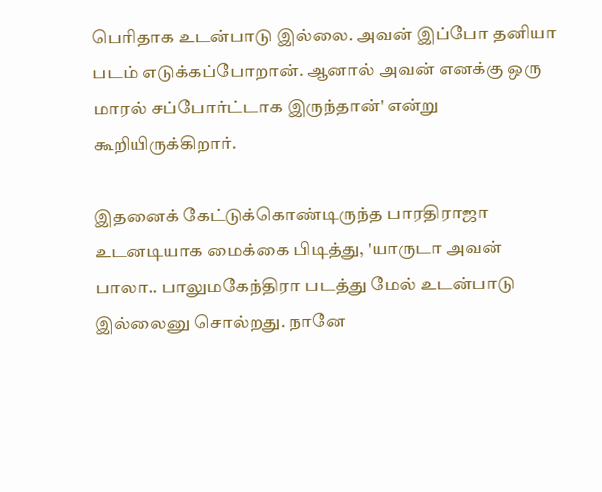பெரிதாக உடன்பாடு இல்லை. அவன் இப்போ தனியா படம் எடுக்கப்போறான். ஆனால் அவன் எனக்கு ஒரு மாரல் சப்போர்ட்டாக இருந்தான்' என்று கூறியிருக்கிறார்.

இதனைக் கேட்டுக்கொண்டிருந்த பாரதிராஜா உடனடியாக மைக்கை பிடித்து, 'யாருடா அவன் பாலா.. பாலுமகேந்திரா படத்து மேல் உடன்பாடு இல்லைனு சொல்றது. நானே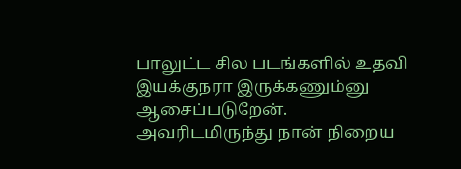பாலுட்ட சில படங்களில் உதவி இயக்குநரா இருக்கணும்னு ஆசைப்படுறேன். அவரிடமிருந்து நான் நிறைய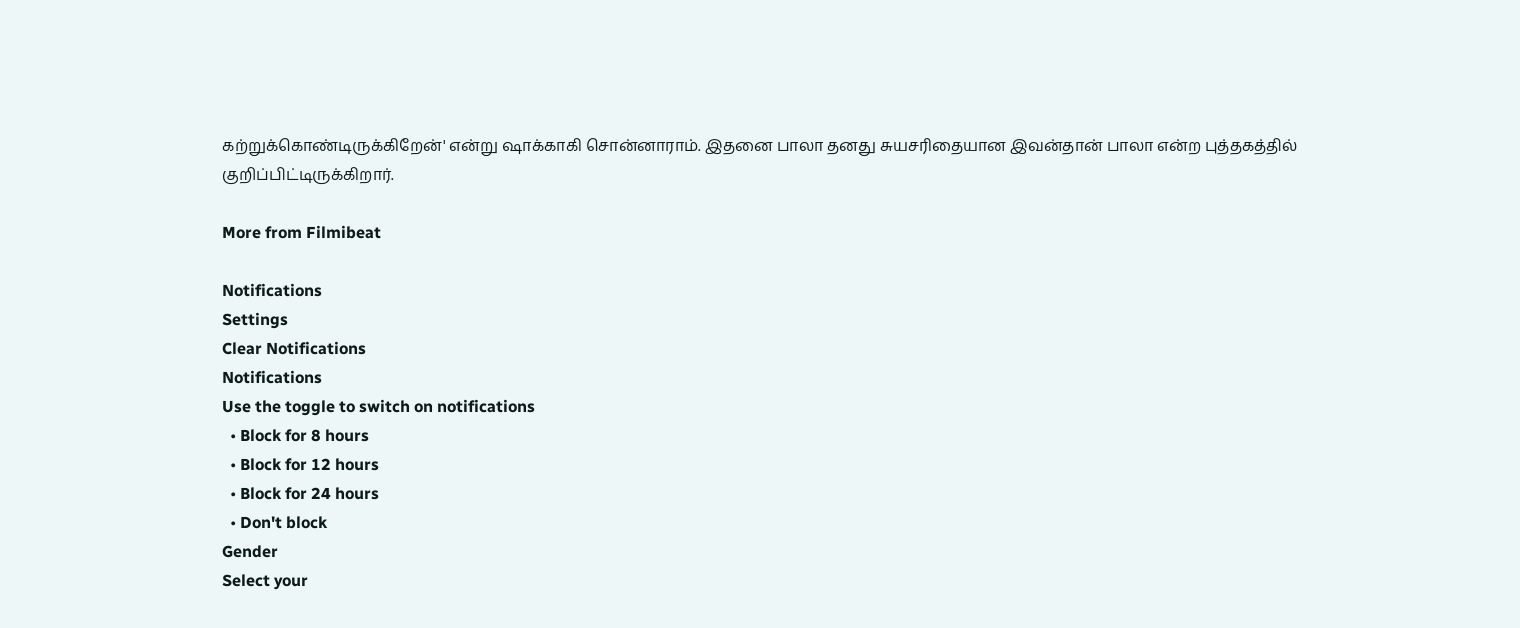கற்றுக்கொண்டிருக்கிறேன்' என்று ஷாக்காகி சொன்னாராம். இதனை பாலா தனது சுயசரிதையான இவன்தான் பாலா என்ற புத்தகத்தில் குறிப்பிட்டிருக்கிறார்.

More from Filmibeat

Notifications
Settings
Clear Notifications
Notifications
Use the toggle to switch on notifications
  • Block for 8 hours
  • Block for 12 hours
  • Block for 24 hours
  • Don't block
Gender
Select your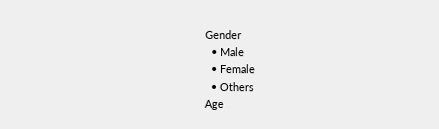Gender
  • Male
  • Female
  • Others
Age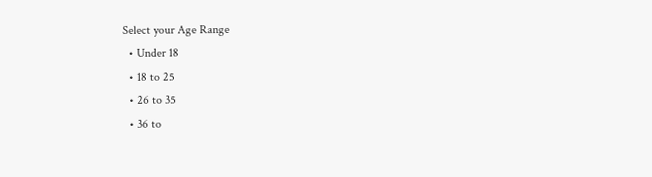Select your Age Range
  • Under 18
  • 18 to 25
  • 26 to 35
  • 36 to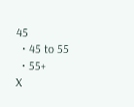45
  • 45 to 55
  • 55+
X